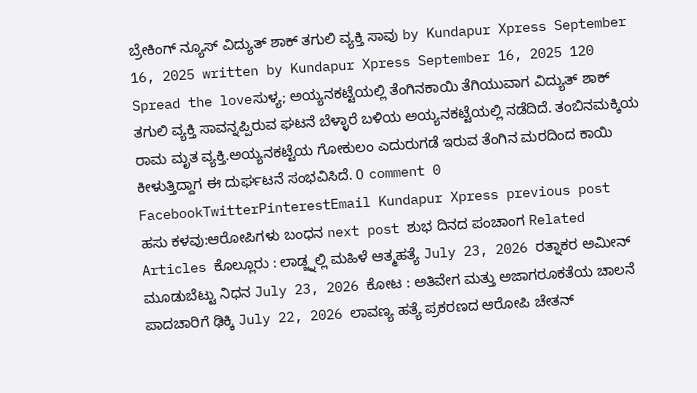ಬ್ರೇಕಿಂಗ್ ನ್ಯೂಸ್ ವಿದ್ಯುತ್ ಶಾಕ್ ತಗುಲಿ ವ್ಯಕ್ತಿ ಸಾವು by Kundapur Xpress September 16, 2025 written by Kundapur Xpress September 16, 2025 120 Spread the loveಸುಳ್ಯ; ಅಯ್ಯನಕಟ್ಟೆಯಲ್ಲಿ ತೆಂಗಿನಕಾಯಿ ತೆಗಿಯುವಾಗ ವಿದ್ಯುತ್ ಶಾಕ್ ತಗುಲಿ ವ್ಯಕ್ತಿ ಸಾವನ್ನಪ್ಪಿರುವ ಘಟನೆ ಬೆಳ್ಳಾರೆ ಬಳಿಯ ಅಯ್ಯನಕಟ್ಟೆಯಲ್ಲಿ ನಡೆದಿದೆ. ತಂಬಿನಮಕ್ಕಿಯ ರಾಮ ಮೃತ ವ್ಯಕ್ತಿ.ಅಯ್ಯನಕಟ್ಟೆಯ ಗೋಕುಲಂ ಎದುರುಗಡೆ ಇರುವ ತೆಂಗಿನ ಮರದಿಂದ ಕಾಯಿ ಕೀಳುತ್ತಿದ್ದಾಗ ಈ ದುರ್ಘಟನೆ ಸಂಭವಿಸಿದೆ. 0 comment 0 FacebookTwitterPinterestEmail Kundapur Xpress previous post ಹಸು ಕಳವು:ಆರೋಪಿಗಳು ಬಂಧನ next post ಶುಭ ದಿನದ ಪಂಚಾಂಗ Related Articles ಕೊಲ್ಲೂರು : ಲಾಡ್ಜ್ನಲ್ಲಿ ಮಹಿಳೆ ಆತ್ಮಹತ್ಯೆ July 23, 2026 ರತ್ನಾಕರ ಅಮೀನ್ ಮೂಡುಬೆಟ್ಟು ನಿಧನ July 23, 2026 ಕೋಟ : ಅತಿವೇಗ ಮತ್ತು ಅಜಾಗರೂಕತೆಯ ಚಾಲನೆ ಪಾದಚಾರಿಗೆ ಢಿಕ್ಕಿ July 22, 2026 ಲಾವಣ್ಯ ಹತ್ಯೆ ಪ್ರಕರಣದ ಆರೋಪಿ ಚೇತನ್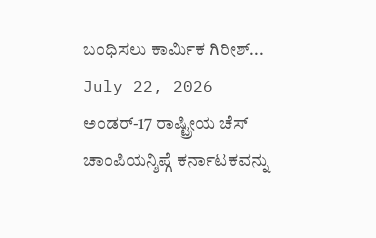ಬಂಧಿಸಲು ಕಾರ್ಮಿಕ ಗಿರೀಶ್... July 22, 2026 ಅಂಡರ್-17 ರಾಷ್ಟ್ರೀಯ ಚೆಸ್ ಚಾಂಪಿಯನ್ಶಿಪ್ಗೆ ಕರ್ನಾಟಕವನ್ನು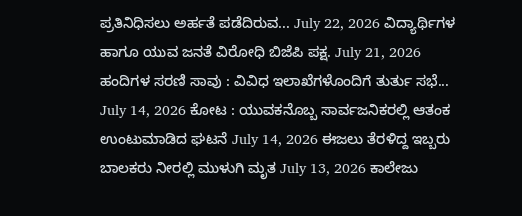ಪ್ರತಿನಿಧಿಸಲು ಅರ್ಹತೆ ಪಡೆದಿರುವ... July 22, 2026 ವಿದ್ಯಾರ್ಥಿಗಳ ಹಾಗೂ ಯುವ ಜನತೆ ವಿರೋಧಿ ಬಿಜೆಪಿ ಪಕ್ಷ. July 21, 2026 ಹಂದಿಗಳ ಸರಣಿ ಸಾವು : ವಿವಿಧ ಇಲಾಖೆಗಳೊಂದಿಗೆ ತುರ್ತು ಸಭೆ... July 14, 2026 ಕೋಟ : ಯುವಕನೊಬ್ಬ ಸಾರ್ವಜನಿಕರಲ್ಲಿ ಆತಂಕ ಉಂಟುಮಾಡಿದ ಘಟನೆ July 14, 2026 ಈಜಲು ತೆರಳಿದ್ದ ಇಬ್ಬರು ಬಾಲಕರು ನೀರಲ್ಲಿ ಮುಳುಗಿ ಮೃತ July 13, 2026 ಕಾಲೇಜು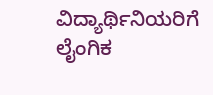ವಿದ್ಯಾರ್ಥಿನಿಯರಿಗೆ ಲೈಂಗಿಕ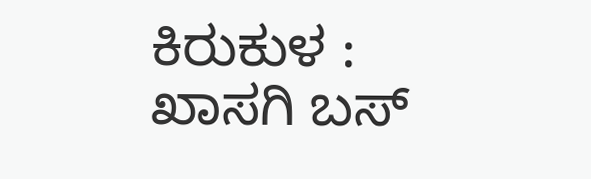ಕಿರುಕುಳ : ಖಾಸಗಿ ಬಸ್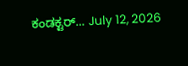ಕಂಡಕ್ಟರ್... July 12, 2026